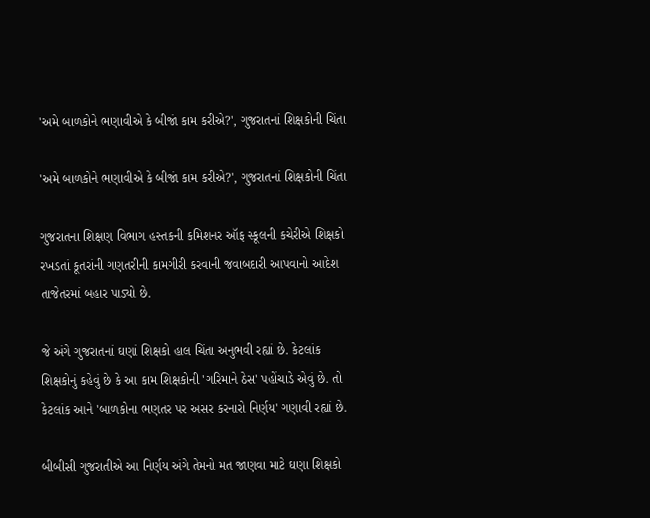'અમે બાળકોને ભણાવીએ કે બીજાં કામ કરીએ?', ગુજરાતનાં શિક્ષકોની ચિંતા

'અમે બાળકોને ભણાવીએ કે બીજાં કામ કરીએ?', ગુજરાતનાં શિક્ષકોની ચિંતા

ગુજરાતના શિક્ષણ વિભાગ હસ્તકની કમિશનર ઑફ સ્કૂલની કચેરીએ શિક્ષકો રખડતાં કૂતરાંની ગણતરીની કામગીરી કરવાની જવાબદારી આપવાનો આદેશ તાજેતરમાં બહાર પાડ્યો છે.

જે અંગે ગુજરાતનાં ઘણાં શિક્ષકો હાલ ચિંતા અનુભવી રહ્યાં છે. કેટલાંક શિક્ષકોનું કહેવું છે કે આ કામ શિક્ષકોની 'ગરિમાને ઠેસ' પહોંચાડે એવું છે. તો કેટલાંક આને 'બાળકોના ભણતર પર અસર કરનારો નિર્ણય' ગણાવી રહ્યાં છે.

બીબીસી ગુજરાતીએ આ નિર્ણય અંગે તેમનો મત જાણવા માટે ઘણા શિક્ષકો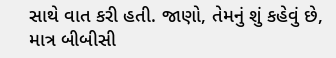સાથે વાત કરી હતી. જાણો, તેમનું શું કહેવું છે, માત્ર બીબીસી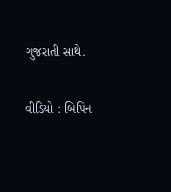ગુજરાતી સાથે.

વીડિયો : બિપિન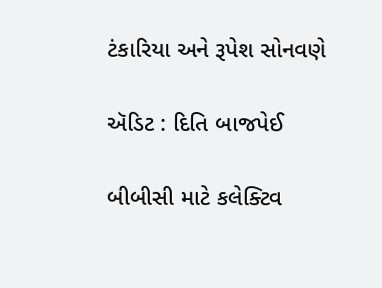ટંકારિયા અને રૂપેશ સોનવણે

ઍડિટ : દિતિ બાજપેઈ

બીબીસી માટે કલેક્ટિવ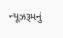ન્યૂઝરૂમનું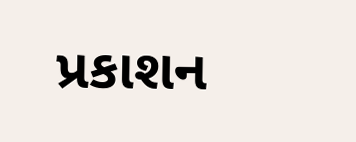પ્રકાશન